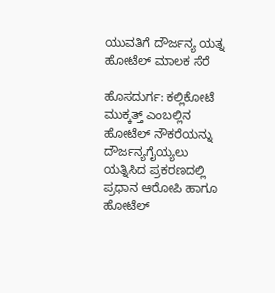ಯುವತಿಗೆ ದೌರ್ಜನ್ಯ ಯತ್ನ ಹೋಟೆಲ್ ಮಾಲಕ ಸೆರೆ

ಹೊಸದುರ್ಗ: ಕಲ್ಲಿಕೋಟೆ ಮುಕ್ಕತ್ತ್ ಎಂಬಲ್ಲಿನ ಹೋಟೆಲ್ ನೌಕರೆಯನ್ನು ದೌರ್ಜನ್ಯಗೈಯ್ಯಲು ಯತ್ನಿಸಿದ ಪ್ರಕರಣದಲ್ಲಿ ಪ್ರಧಾನ ಆರೋಪಿ ಹಾಗೂ ಹೋಟೆಲ್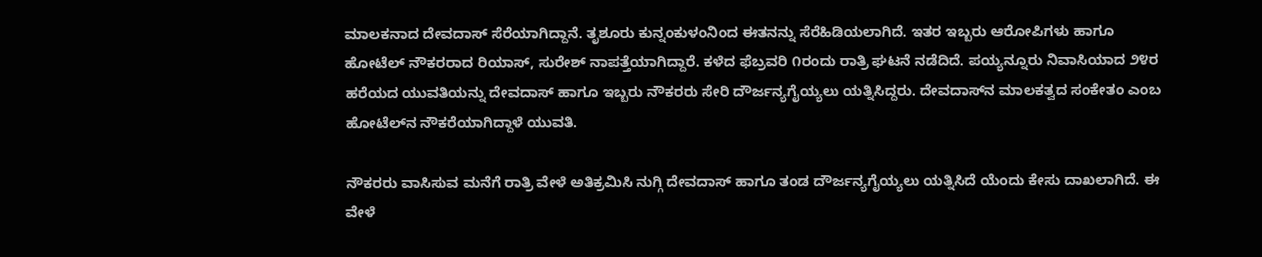ಮಾಲಕನಾದ ದೇವದಾಸ್ ಸೆರೆಯಾಗಿದ್ದಾನೆ. ತೃಶೂರು ಕುನ್ನಂಕುಳಂನಿಂದ ಈತನನ್ನು ಸೆರೆಹಿಡಿಯಲಾಗಿದೆ. ಇತರ ಇಬ್ಬರು ಆರೋಪಿಗಳು ಹಾಗೂ ಹೋಟೆಲ್ ನೌಕರರಾದ ರಿಯಾಸ್, ಸುರೇಶ್ ನಾಪತ್ತೆಯಾಗಿದ್ದಾರೆ. ಕಳೆದ ಫೆಬ್ರವರಿ ೧ರಂದು ರಾತ್ರಿ ಘಟನೆ ನಡೆದಿದೆ. ಪಯ್ಯನ್ನೂರು ನಿವಾಸಿಯಾದ ೨೪ರ ಹರೆಯದ ಯುವತಿಯನ್ನು ದೇವದಾಸ್ ಹಾಗೂ ಇಬ್ಬರು ನೌಕರರು ಸೇರಿ ದೌರ್ಜನ್ಯಗೈಯ್ಯಲು ಯತ್ನಿಸಿದ್ದರು. ದೇವದಾಸ್‌ನ ಮಾಲಕತ್ವದ ಸಂಕೇತಂ ಎಂಬ ಹೋಟೆಲ್‌ನ ನೌಕರೆಯಾಗಿದ್ದಾಳೆ ಯುವತಿ.

ನೌಕರರು ವಾಸಿಸುವ ಮನೆಗೆ ರಾತ್ರಿ ವೇಳೆ ಅತಿಕ್ರಮಿಸಿ ನುಗ್ಗಿ ದೇವದಾಸ್ ಹಾಗೂ ತಂಡ ದೌರ್ಜನ್ಯಗೈಯ್ಯಲು ಯತ್ನಿಸಿದೆ ಯೆಂದು ಕೇಸು ದಾಖಲಾಗಿದೆ. ಈ ವೇಳೆ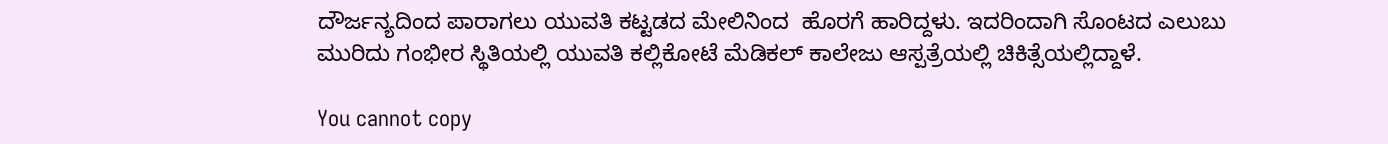ದೌರ್ಜನ್ಯದಿಂದ ಪಾರಾಗಲು ಯುವತಿ ಕಟ್ಟಡದ ಮೇಲಿನಿಂದ  ಹೊರಗೆ ಹಾರಿದ್ದಳು. ಇದರಿಂದಾಗಿ ಸೊಂಟದ ಎಲುಬು ಮುರಿದು ಗಂಭೀರ ಸ್ಥಿತಿಯಲ್ಲಿ ಯುವತಿ ಕಲ್ಲಿಕೋಟೆ ಮೆಡಿಕಲ್ ಕಾಲೇಜು ಆಸ್ಪತ್ರೆಯಲ್ಲಿ ಚಿಕಿತ್ಸೆಯಲ್ಲಿದ್ದಾಳೆ.

You cannot copy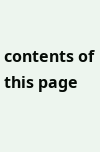contents of this page